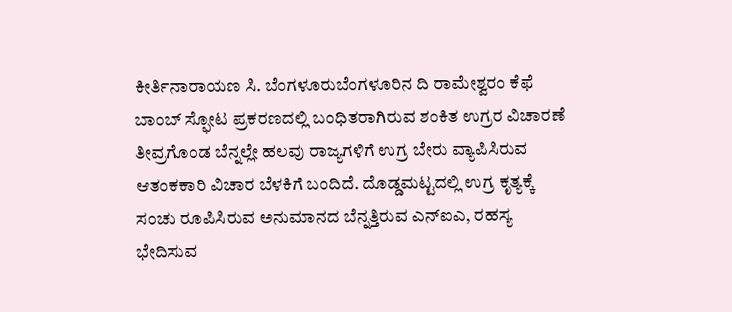ಕೀರ್ತಿನಾರಾಯಣ ಸಿ. ಬೆಂಗಳೂರುಬೆಂಗಳೂರಿನ ದಿ ರಾಮೇಶ್ವರಂ ಕೆಫೆ ಬಾಂಬ್ ಸ್ಫೋಟ ಪ್ರಕರಣದಲ್ಲಿ ಬಂಧಿತರಾಗಿರುವ ಶಂಕಿತ ಉಗ್ರರ ವಿಚಾರಣೆ ತೀವ್ರಗೊಂಡ ಬೆನ್ನಲ್ಲೇ ಹಲವು ರಾಜ್ಯಗಳಿಗೆ ಉಗ್ರ ಬೇರು ವ್ಯಾಪಿಸಿರುವ ಆತಂಕಕಾರಿ ವಿಚಾರ ಬೆಳಕಿಗೆ ಬಂದಿದೆ. ದೊಡ್ಡಮಟ್ಟದಲ್ಲಿ ಉಗ್ರ ಕೃತ್ಯಕ್ಕೆ ಸಂಚು ರೂಪಿಸಿರುವ ಅನುಮಾನದ ಬೆನ್ನತ್ತಿರುವ ಎನ್ಐಎ, ರಹಸ್ಯ ಭೇದಿಸುವ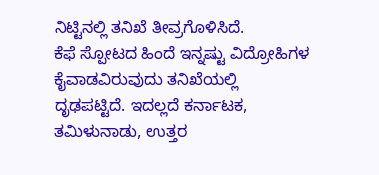ನಿಟ್ಟಿನಲ್ಲಿ ತನಿಖೆ ತೀವ್ರಗೊಳಿಸಿದೆ.
ಕೆಫೆ ಸ್ಪೋಟದ ಹಿಂದೆ ಇನ್ನಷ್ಟು ವಿದ್ರೋಹಿಗಳ ಕೈವಾಡವಿರುವುದು ತನಿಖೆಯಲ್ಲಿ ದೃಢಪಟ್ಟಿದೆ. ಇದಲ್ಲದೆ ಕರ್ನಾಟಕ, ತಮಿಳುನಾಡು, ಉತ್ತರ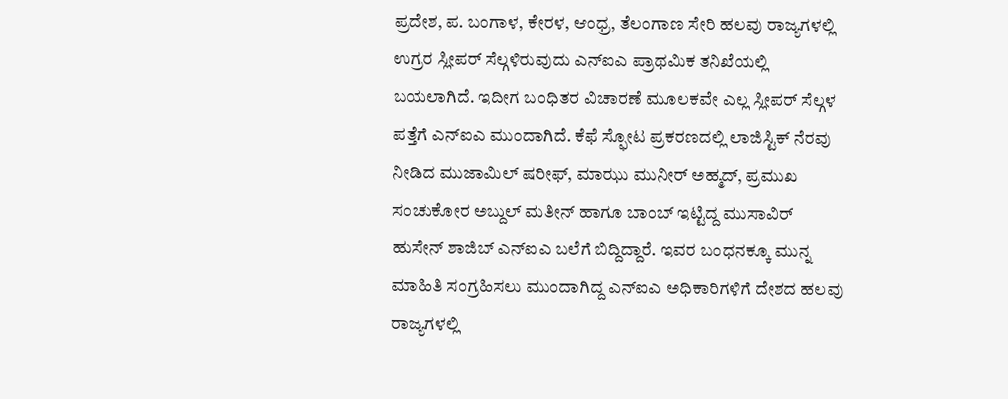ಪ್ರದೇಶ, ಪ. ಬಂಗಾಳ, ಕೇರಳ, ಆಂಧ್ರ, ತೆಲಂಗಾಣ ಸೇರಿ ಹಲವು ರಾಜ್ಯಗಳಲ್ಲಿ ಉಗ್ರರ ಸ್ಲೀಪರ್ ಸೆಲ್ಗಳಿರುವುದು ಎನ್ಐಎ ಪ್ರಾಥಮಿಕ ತನಿಖೆಯಲ್ಲಿ ಬಯಲಾಗಿದೆ. ಇದೀಗ ಬಂಧಿತರ ವಿಚಾರಣೆ ಮೂಲಕವೇ ಎಲ್ಲ ಸ್ಲೀಪರ್ ಸೆಲ್ಗಳ ಪತ್ತೆಗೆ ಎನ್ಐಎ ಮುಂದಾಗಿದೆ. ಕೆಫೆ ಸ್ಫೋಟ ಪ್ರಕರಣದಲ್ಲಿ ಲಾಜಿಸ್ಟಿಕ್ ನೆರವು ನೀಡಿದ ಮುಜಾಮಿಲ್ ಷರೀಫ್, ಮಾಝು ಮುನೀರ್ ಅಹ್ಮದ್, ಪ್ರಮುಖ ಸಂಚುಕೋರ ಅಬ್ದುಲ್ ಮತೀನ್ ಹಾಗೂ ಬಾಂಬ್ ಇಟ್ಟಿದ್ದ ಮುಸಾವಿರ್ ಹುಸೇನ್ ಶಾಜಿಬ್ ಎನ್ಐಎ ಬಲೆಗೆ ಬಿದ್ದಿದ್ದಾರೆ. ಇವರ ಬಂಧನಕ್ಕೂ ಮುನ್ನ ಮಾಹಿತಿ ಸಂಗ್ರಹಿಸಲು ಮುಂದಾಗಿದ್ದ ಎನ್ಐಎ ಅಧಿಕಾರಿಗಳಿಗೆ ದೇಶದ ಹಲವು ರಾಜ್ಯಗಳಲ್ಲಿ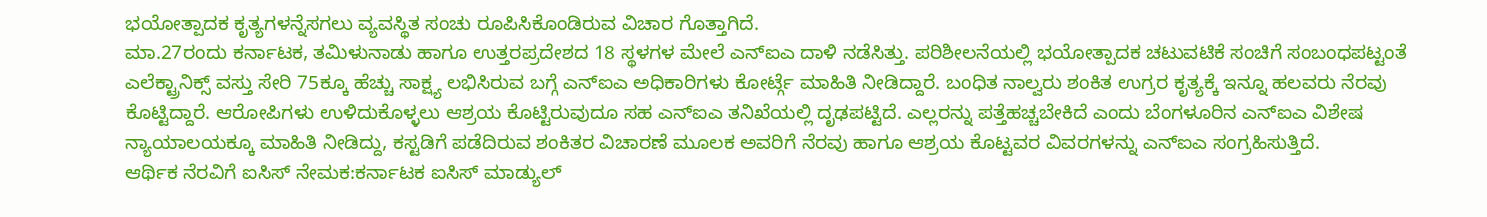ಭಯೋತ್ಪಾದಕ ಕೃತ್ಯಗಳನ್ನೆಸಗಲು ವ್ಯವಸ್ಥಿತ ಸಂಚು ರೂಪಿಸಿಕೊಂಡಿರುವ ವಿಚಾರ ಗೊತ್ತಾಗಿದೆ.
ಮಾ.27ರಂದು ಕರ್ನಾಟಕ, ತಮಿಳುನಾಡು ಹಾಗೂ ಉತ್ತರಪ್ರದೇಶದ 18 ಸ್ಥಳಗಳ ಮೇಲೆ ಎನ್ಐಎ ದಾಳಿ ನಡೆಸಿತ್ತು. ಪರಿಶೀಲನೆಯಲ್ಲಿ ಭಯೋತ್ಪಾದಕ ಚಟುವಟಿಕೆ ಸಂಚಿಗೆ ಸಂಬಂಧಪಟ್ಟಂತೆ ಎಲೆಕ್ಟ್ರಾನಿಕ್ಸ್ ವಸ್ತು ಸೇರಿ 75ಕ್ಕೂ ಹೆಚ್ಚು ಸಾಕ್ಷ್ಯ ಲಭಿಸಿರುವ ಬಗ್ಗೆ ಎನ್ಐಎ ಅಧಿಕಾರಿಗಳು ಕೋರ್ಟ್ಗೆ ಮಾಹಿತಿ ನೀಡಿದ್ದಾರೆ. ಬಂಧಿತ ನಾಲ್ವರು ಶಂಕಿತ ಉಗ್ರರ ಕೃತ್ಯಕ್ಕೆ ಇನ್ನೂ ಹಲವರು ನೆರವು ಕೊಟ್ಟಿದ್ದಾರೆ. ಆರೋಪಿಗಳು ಉಳಿದುಕೊಳ್ಳಲು ಆಶ್ರಯ ಕೊಟ್ಟಿರುವುದೂ ಸಹ ಎನ್ಐಎ ತನಿಖೆಯಲ್ಲಿ ದೃಢಪಟ್ಟಿದೆ. ಎಲ್ಲರನ್ನು ಪತ್ತೆಹಚ್ಚಬೇಕಿದೆ ಎಂದು ಬೆಂಗಳೂರಿನ ಎನ್ಐಎ ವಿಶೇಷ ನ್ಯಾಯಾಲಯಕ್ಕೂ ಮಾಹಿತಿ ನೀಡಿದ್ದು, ಕಸ್ಟಡಿಗೆ ಪಡೆದಿರುವ ಶಂಕಿತರ ವಿಚಾರಣೆ ಮೂಲಕ ಅವರಿಗೆ ನೆರವು ಹಾಗೂ ಆಶ್ರಯ ಕೊಟ್ಟವರ ವಿವರಗಳನ್ನು ಎನ್ಐಎ ಸಂಗ್ರಹಿಸುತ್ತಿದೆ.
ಆರ್ಥಿಕ ನೆರವಿಗೆ ಐಸಿಸ್ ನೇಮಕ:ಕರ್ನಾಟಕ ಐಸಿಸ್ ಮಾಡ್ಯುಲ್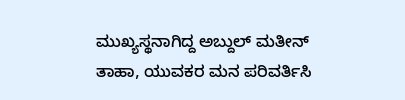ಮುಖ್ಯಸ್ಥನಾಗಿದ್ದ ಅಬ್ದುಲ್ ಮತೀನ್ ತಾಹಾ, ಯುವಕರ ಮನ ಪರಿವರ್ತಿಸಿ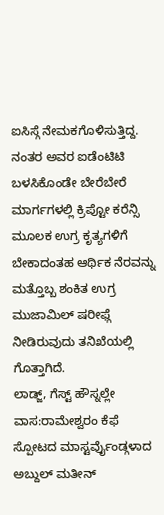ಐಸಿಸ್ಗೆ ನೇಮಕಗೊಳಿಸುತ್ತಿದ್ದ. ನಂತರ ಅವರ ಐಡೆಂಟಿಟಿ ಬಳಸಿಕೊಂಡೇ ಬೇರೆಬೇರೆ ಮಾರ್ಗಗಳಲ್ಲಿ ಕ್ರಿಪ್ಟೋ ಕರೆನ್ಸಿ ಮೂಲಕ ಉಗ್ರ ಕೃತ್ಯಗಳಿಗೆ ಬೇಕಾದಂತಹ ಆರ್ಥಿಕ ನೆರವನ್ನು ಮತ್ತೊಬ್ಬ ಶಂಕಿತ ಉಗ್ರ ಮುಜಾಮಿಲ್ ಷರೀಫ್ಗೆ ನೀಡಿರುವುದು ತನಿಖೆಯಲ್ಲಿ ಗೊತ್ತಾಗಿದೆ.
ಲಾಡ್ಜ್, ಗೆಸ್ಟ್ ಹೌಸ್ನಲ್ಲೇ ವಾಸ:ರಾಮೇಶ್ವರಂ ಕೆಫೆ ಸ್ಪೋಟದ ಮಾಸ್ಟರ್ವೆುೖಂಡ್ಗಳಾದ ಅಬ್ದುಲ್ ಮತೀನ್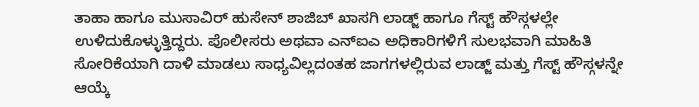ತಾಹಾ ಹಾಗೂ ಮುಸಾವಿರ್ ಹುಸೇನ್ ಶಾಜಿಬ್ ಖಾಸಗಿ ಲಾಡ್ಜ್ ಹಾಗೂ ಗೆಸ್ಟ್ ಹೌಸ್ಗಳಲ್ಲೇ ಉಳಿದುಕೊಳ್ಳುತ್ತಿದ್ದರು. ಪೊಲೀಸರು ಅಥವಾ ಎನ್ಐಎ ಅಧಿಕಾರಿಗಳಿಗೆ ಸುಲಭವಾಗಿ ಮಾಹಿತಿ ಸೋರಿಕೆಯಾಗಿ ದಾಳಿ ಮಾಡಲು ಸಾಧ್ಯವಿಲ್ಲದಂತಹ ಜಾಗಗಳಲ್ಲಿರುವ ಲಾಡ್ಜ್ ಮತ್ತು ಗೆಸ್ಟ್ ಹೌಸ್ಗಳನ್ನೇ ಆಯ್ಕೆ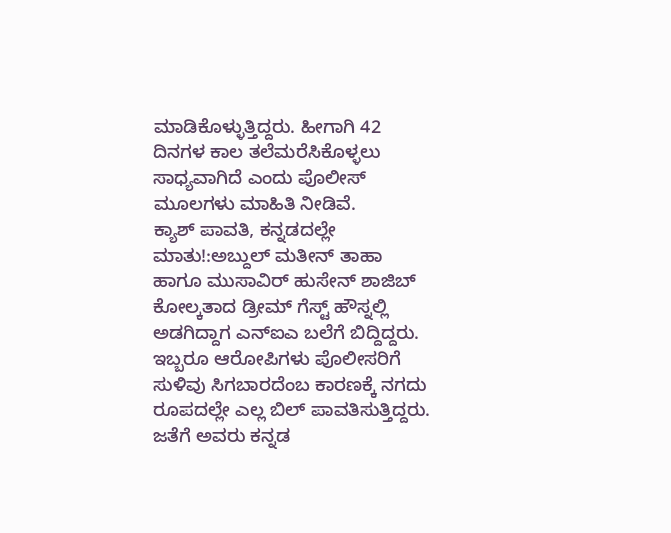ಮಾಡಿಕೊಳ್ಳುತ್ತಿದ್ದರು. ಹೀಗಾಗಿ 42 ದಿನಗಳ ಕಾಲ ತಲೆಮರೆಸಿಕೊಳ್ಳಲು ಸಾಧ್ಯವಾಗಿದೆ ಎಂದು ಪೊಲೀಸ್ ಮೂಲಗಳು ಮಾಹಿತಿ ನೀಡಿವೆ.
ಕ್ಯಾಶ್ ಪಾವತಿ, ಕನ್ನಡದಲ್ಲೇ ಮಾತು!:ಅಬ್ದುಲ್ ಮತೀನ್ ತಾಹಾ ಹಾಗೂ ಮುಸಾವಿರ್ ಹುಸೇನ್ ಶಾಜಿಬ್ ಕೋಲ್ಕತಾದ ಡ್ರೀಮ್ ಗೆಸ್ಟ್ ಹೌಸ್ನಲ್ಲಿ ಅಡಗಿದ್ದಾಗ ಎನ್ಐಎ ಬಲೆಗೆ ಬಿದ್ದಿದ್ದರು. ಇಬ್ಬರೂ ಆರೋಪಿಗಳು ಪೊಲೀಸರಿಗೆ ಸುಳಿವು ಸಿಗಬಾರದೆಂಬ ಕಾರಣಕ್ಕೆ ನಗದು ರೂಪದಲ್ಲೇ ಎಲ್ಲ ಬಿಲ್ ಪಾವತಿಸುತ್ತಿದ್ದರು. ಜತೆಗೆ ಅವರು ಕನ್ನಡ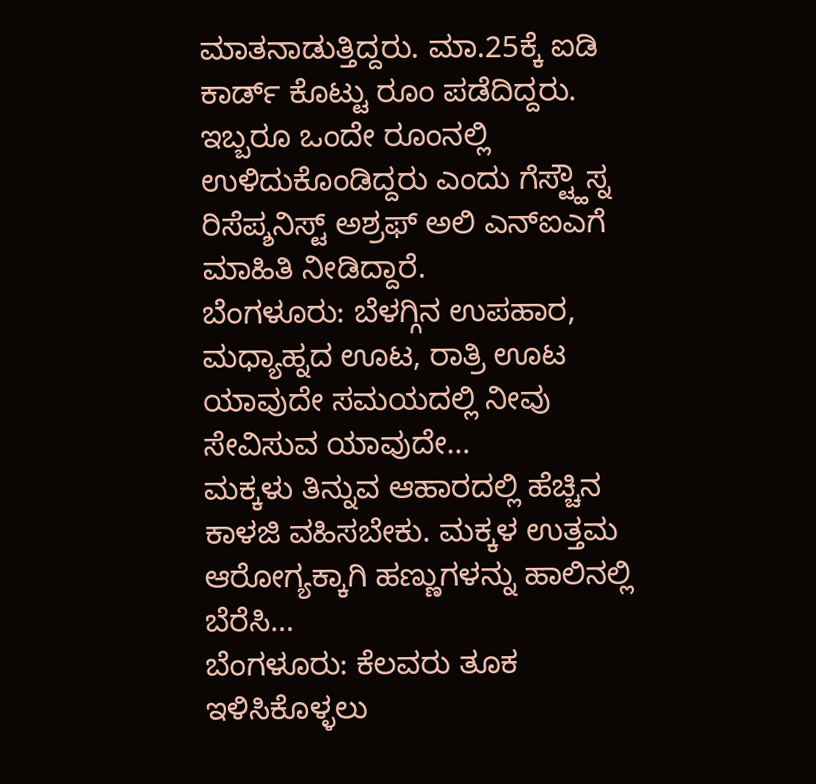ಮಾತನಾಡುತ್ತಿದ್ದರು. ಮಾ.25ಕ್ಕೆ ಐಡಿ ಕಾರ್ಡ್ ಕೊಟ್ಟು ರೂಂ ಪಡೆದಿದ್ದರು. ಇಬ್ಬರೂ ಒಂದೇ ರೂಂನಲ್ಲಿ ಉಳಿದುಕೊಂಡಿದ್ದರು ಎಂದು ಗೆಸ್ಟ್ಹೌಸ್ನ ರಿಸೆಪ್ಶನಿಸ್ಟ್ ಅಶ್ರಫ್ ಅಲಿ ಎನ್ಐಎಗೆ ಮಾಹಿತಿ ನೀಡಿದ್ದಾರೆ.
ಬೆಂಗಳೂರು: ಬೆಳಗ್ಗಿನ ಉಪಹಾರ, ಮಧ್ಯಾಹ್ನದ ಊಟ, ರಾತ್ರಿ ಊಟ ಯಾವುದೇ ಸಮಯದಲ್ಲಿ ನೀವು ಸೇವಿಸುವ ಯಾವುದೇ…
ಮಕ್ಕಳು ತಿನ್ನುವ ಆಹಾರದಲ್ಲಿ ಹೆಚ್ಚಿನ ಕಾಳಜಿ ವಹಿಸಬೇಕು. ಮಕ್ಕಳ ಉತ್ತಮ ಆರೋಗ್ಯಕ್ಕಾಗಿ ಹಣ್ಣುಗಳನ್ನು ಹಾಲಿನಲ್ಲಿ ಬೆರೆಸಿ…
ಬೆಂಗಳೂರು: ಕೆಲವರು ತೂಕ ಇಳಿಸಿಕೊಳ್ಳಲು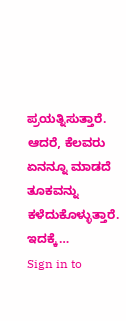ಪ್ರಯತ್ನಿಸುತ್ತಾರೆ. ಆದರೆ, ಕೆಲವರು ಏನನ್ನೂ ಮಾಡದೆ ತೂಕವನ್ನು ಕಳೆದುಕೊಳ್ಳುತ್ತಾರೆ. ಇದಕ್ಕೆ…
Sign in to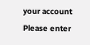your account
Please enter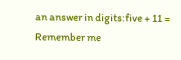an answer in digits:five + 11 =
Remember me